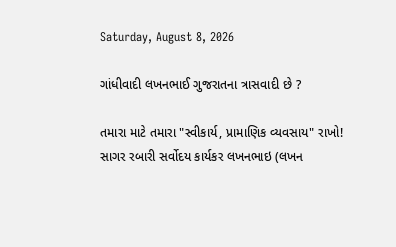Saturday, August 8, 2026

ગાંધીવાદી લખનભાઈ ગુજરાતના ત્રાસવાદી છે ?

તમારા માટે તમારા "સ્વીકાર્ય, પ્રામાણિક વ્યવસાય" રાખો! સાગર રબારી સર્વોદય કાર્યકર લખનભાઇ (લખન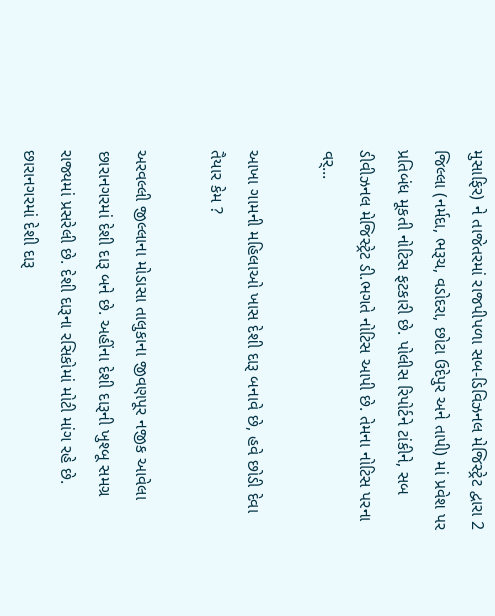મુસાફિર) ને તાજેતરમાં રાજપીપળા સબ-ડિવિઝનલ મેજિસ્ટ્રેટ દ્વારા 2 જિલ્લા (નર્મદા, ભરૂચ, વડોદરા, છોટા ઉદેપુર અને તાપી) માં પ્રવેશ પર પ્રતિબંધ મૂકતી નોટિસ ફટકારી છે. પોલીસ રિપોર્ટને ટાંકીને, સબ ડીવીઝનલ મેજિસ્ટ્રેટ ડી.ભગતે નોટિસ આપી છે. તેમના નોટિસ પરના વર્...

આખા ગામની મહિલાઓ ખાસ દેશી દારૂ બનાવે છે, હવે છોડી દેવા તૈયાર કેમ ?

અરવલ્લી જીલ્લાના મોડાસા તાલુકાના જીવણપૂર નજીક આવેલા છારાનગરમાં દેશી દારૂ બને છે. અહીંના દેશી દારૂની ખુશ્બૂ સમગ્ર રાજ્યમાં પ્રસરેલી છે. દેશી દારૂના રસિકોમાં મોટી માંગ રહે છે. છારાનગરમાં દેશી દારૂ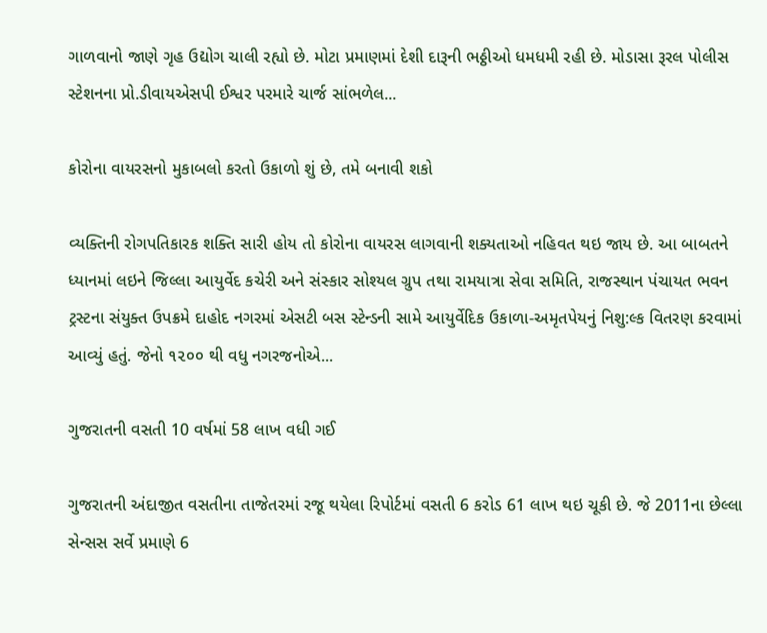ગાળવાનો જાણે ગૃહ ઉદ્યોગ ચાલી રહ્યો છે. મોટા પ્રમાણમાં દેશી દારૂની ભઠ્ઠીઓ ધમધમી રહી છે. મોડાસા રૂરલ પોલીસ સ્ટેશનના પ્રો.ડીવાયએસપી ઈશ્વર પરમારે ચાર્જ સાંભળેલ...

કોરોના વાયરસનો મુકાબલો કરતો ઉકાળો શું છે, તમે બનાવી શકો

વ્યક્તિની રોગપતિકારક શક્તિ સારી હોય તો કોરોના વાયરસ લાગવાની શક્યતાઓ નહિવત થઇ જાય છે. આ બાબતને ધ્યાનમાં લઇને જિલ્લા આયુર્વેદ કચેરી અને સંસ્કાર સોશ્યલ ગ્રુપ તથા રામયાત્રા સેવા સમિતિ, રાજસ્થાન પંચાયત ભવન ટ્રસ્ટના સંયુક્ત ઉપક્રમે દાહોદ નગરમાં એસટી બસ સ્ટેન્ડની સામે આયુર્વેદિક ઉકાળા-અમૃતપેયનું નિશુ:લ્ક વિતરણ કરવામાં આવ્યું હતું. જેનો ૧૨૦૦ થી વધુ નગરજનોએ...

ગુજરાતની વસતી 10 વર્ષમાં 58 લાખ વધી ગઈ

ગુજરાતની અંદાજીત વસતીના તાજેતરમાં રજૂ થયેલા રિપોર્ટમાં વસતી 6 કરોડ 61 લાખ થઇ ચૂકી છે. જે 2011ના છેલ્લા સેન્સસ સર્વે પ્રમાણે 6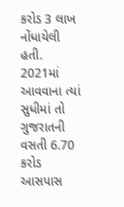કરોડ 3 લાખ નોંધાયેલી હતી.  2021માં આવવાના ત્યાં સુધીમાં તો ગુજરાતની વસતી 6.70 કરોડ આસપાસ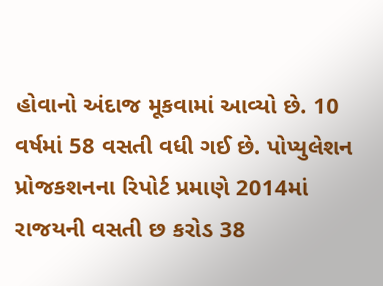હોવાનો અંદાજ મૂકવામાં આવ્યો છે. 10 વર્ષમાં 58 વસતી વધી ગઈ છે. પોપ્યુલેશન પ્રોજકશનના રિપોર્ટ પ્રમાણે 2014માં રાજયની વસતી છ કરોડ 38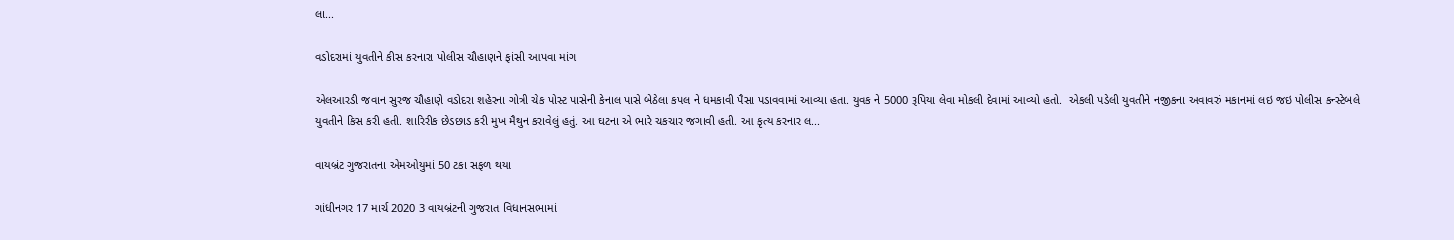લા...

વડોદરામાં યુવતીને કીસ કરનારા પોલીસ ચૌહાણને ફાંસી આપવા માંગ

એલઆરડી જવાન સુરજ ચૌહાણે વડોદરા શહેરના ગોત્રી ચેક પોસ્ટ પાસેની કેનાલ પાસે બેઠેલા કપલ ને ધમકાવી પૈસા પડાવવામાં આવ્યા હતા. યુવક ને 5000 રૂપિયા લેવા મોકલી દેવામાં આવ્યો હતો.  એકલી પડેલી યુવતીને નજીકના અવાવરું મકાનમાં લઇ જઇ પોલીસ કન્સ્ટેબલે યુવતીને કિસ કરી હતી. શારિરીક છેડછાડ કરી મુખ મૈથુન કરાવેલું હતું. આ ઘટના એ ભારે ચકચાર જગાવી હતી. આ કૃત્ય કરનાર લ...

વાયબ્રંટ ગુજરાતના એમઓયુમાં 50 ટકા સફળ થયા

ગાંધીનગર 17 માર્ચ 2020 3 વાયબ્રંટની ગુજરાત વિધાનસભામાં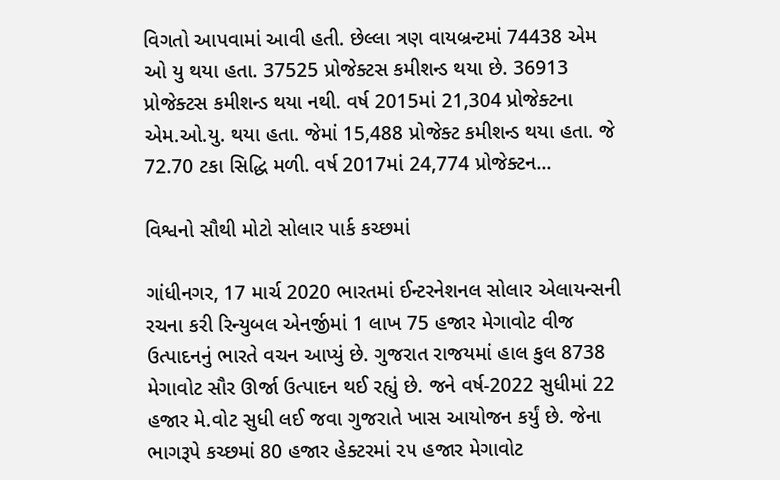વિગતો આપવામાં આવી હતી. છેલ્લા ત્રણ વાયબ્રન્ટમાં 74438 એમ ઓ યુ થયા હતા. 37525 પ્રોજેક્ટસ કમીશન્ડ થયા છે. 36913 પ્રોજેક્ટસ કમીશન્ડ થયા નથી. વર્ષ 2015માં 21,304 પ્રોજેક્ટના એમ.ઓ.યુ. થયા હતા. જેમાં 15,488 પ્રોજેક્ટ કમીશન્ડ થયા હતા. જે 72.70 ટકા સિદ્ધિ મળી. વર્ષ 2017માં 24,774 પ્રોજેક્ટન...

વિશ્વનો સૌથી મોટો સોલાર પાર્ક કચ્છમાં

ગાંધીનગર, 17 માર્ચ 2020 ભારતમાં ઈન્ટરનેશનલ સોલાર એલાયન્સની રચના કરી રિન્યુબલ એનર્જીમાં 1 લાખ 75 હજાર મેગાવોટ વીજ ઉત્પાદનનું ભારતે વચન આપ્યું છે. ગુજરાત રાજયમાં હાલ કુલ 8738 મેગાવોટ સૌર ઊર્જા ઉત્પાદન થઈ રહ્યું છે. જને વર્ષ-2022 સુધીમાં 22 હજાર મે.વોટ સુધી લઈ જવા ગુજરાતે ખાસ આયોજન કર્યું છે. જેના ભાગરૂપે કચ્છમાં 80 હજાર હેક્ટરમાં ૨૫ હજાર મેગાવોટ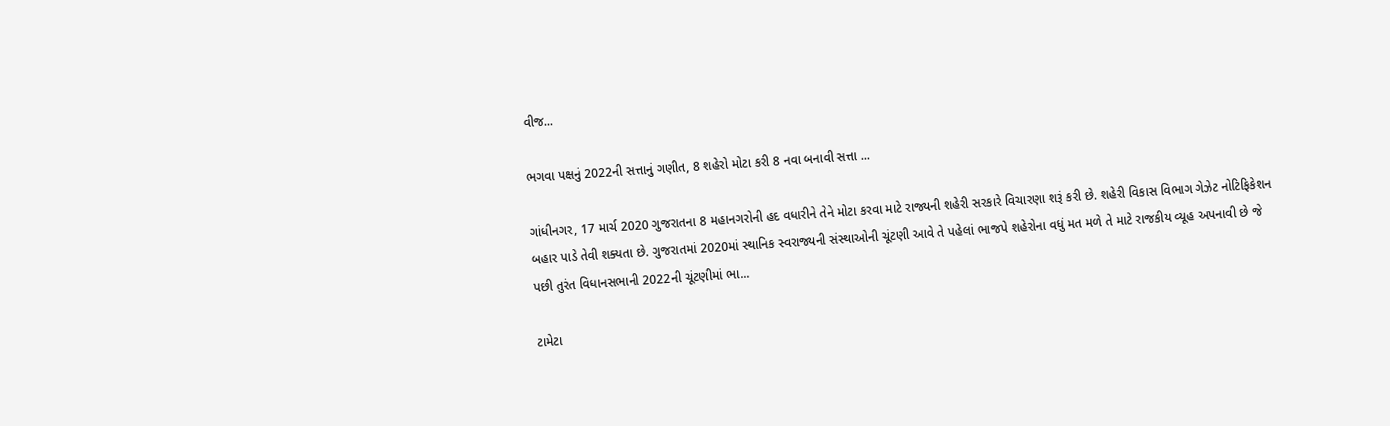વીજ...

ભગવા પક્ષનું 2022ની સત્તાનું ગણીત, 8 શહેરો મોટા કરી 8 નવા બનાવી સત્તા ...

ગાંધીનગર, 17 માર્ચ 2020 ગુજરાતના 8 મહાનગરોની હદ વધારીને તેને મોટા કરવા માટે રાજ્યની શહેરી સરકારે વિચારણા શરૂં કરી છે. શહેરી વિકાસ વિભાગ ગેઝેટ નોટિફિકેશન બહાર પાડે તેવી શક્યતા છે. ગુજરાતમાં 2020માં સ્થાનિક સ્વરાજ્યની સંસ્થાઓની ચૂંટણી આવે તે પહેલાં ભાજપે શહેરોના વધું મત મળે તે માટે રાજકીય વ્યૂહ અપનાવી છે જે પછી તુરંત વિધાનસભાની 2022ની ચૂંટણીમાં ભા...

ટામેટા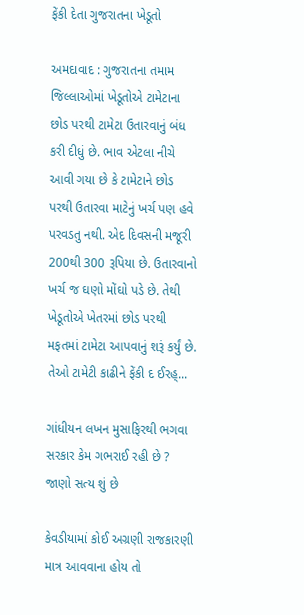ફેંકી દેતા ગુજરાતના ખેડૂતો

અમદાવાદ : ગુજરાતના તમામ જિલ્લાઓમાં ખેડૂતોએ ટામેટાના છોડ પરથી ટામેટા ઉતારવાનું બંધ કરી દીધું છે. ભાવ એટલા નીચે આવી ગયા છે કે ટામેટાને છોડ પરથી ઉતારવા માટેનું ખર્ચ પણ હવે પરવડતુ નથી. એદ દિવસની મજૂરી 200થી 300 રૂપિયા છે. ઉતારવાનો ખર્ચ જ ઘણો મોંઘો પડે છે. તેથી ખેડૂતોએ ખેતરમાં છોડ પરથી મફતમાં ટામેટા આપવાનું શરૂં કર્યું છે. તેઓ ટામેટી કાઢીને ફેંકી દ ઈરહ્...

ગાંધીયન લખન મુસાફિરથી ભગવા સરકાર કેમ ગભરાઈ રહી છે ? જાણો સત્ય શું છે

કેવડીયામાં કોઈ અગ્રણી રાજકારણી માત્ર આવવાના હોય તો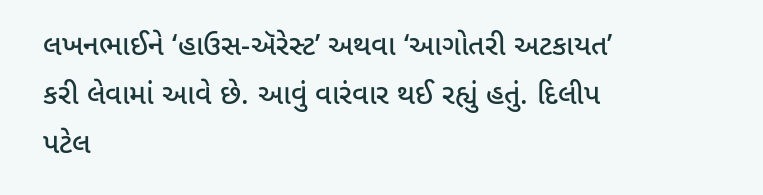લખનભાઈને ‘હાઉસ-ઍરેસ્ટ’ અથવા ‘આગોતરી અટકાયત’ કરી લેવામાં આવે છે. આવું વારંવાર થઈ રહ્યું હતું. દિલીપ પટેલ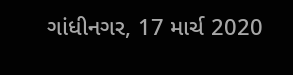ગાંધીનગર, 17 માર્ચ 2020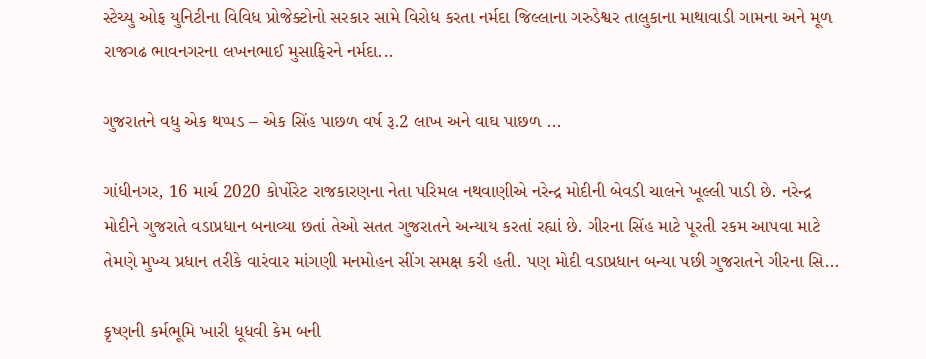સ્ટેચ્યુ ઓફ યુનિટીના વિવિધ પ્રોજેક્ટોનો સરકાર સામે વિરોધ કરતા નર્મદા જિલ્લાના ગરુડેશ્વર તાલુકાના માથાવાડી ગામના અને મૂળ રાજગઢ ભાવનગરના લખનભાઈ મુસાફિરને નર્મદા...

ગુજરાતને વધુ એક થપ્પડ – એક સિંહ પાછળ વર્ષ રૂ.2 લાખ અને વાઘ પાછળ ...

ગાંધીનગર, 16 માર્ચ 2020 કોર્પોરેટ રાજકારણના નેતા પરિમલ નથવાણીએ નરેન્દ્ર મોદીની બેવડી ચાલને ખૂલ્લી પાડી છે. નરેન્દ્ર મોદીને ગુજરાતે વડાપ્રધાન બનાવ્યા છતાં તેઓ સતત ગુજરાતને અન્યાય કરતાં રહ્યાં છે. ગીરના સિંહ માટે પૂરતી રકમ આપવા માટે તેમણે મુખ્ય પ્રધાન તરીકે વારંવાર માંગણી મનમોહન સીંગ સમક્ષ કરી હતી. પણ મોદી વડાપ્રધાન બન્યા પછી ગુજરાતને ગીરના સિ...

કૃષ્ણની કર્મભૂમિ ખારી ધૂધવી કેમ બની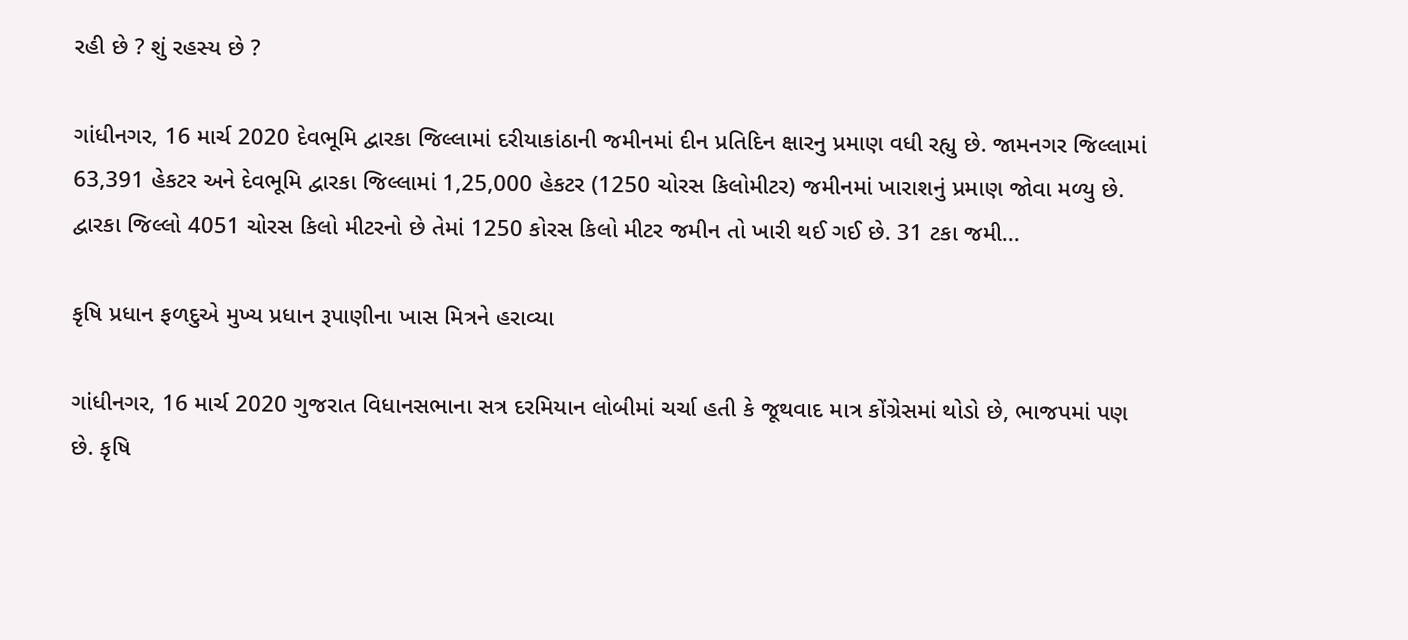રહી છે ? શું રહસ્ય છે ?

ગાંધીનગર, 16 માર્ચ 2020 દેવભૂમિ દ્વારકા જિલ્લામાં દરીયાકાંઠાની જમીનમાં દીન પ્રતિદિન ક્ષારનુ પ્રમાણ વધી રહ્યુ છે. જામનગર જિલ્લામાં 63,391 હેકટર અને દેવભૂમિ દ્વારકા જિલ્લામાં 1,25,000 હેકટર (1250 ચોરસ કિલોમીટર) જમીનમાં ખારાશનું પ્રમાણ જોવા મળ્યુ છે. દ્વારકા જિલ્લો 4051 ચોરસ કિલો મીટરનો છે તેમાં 1250 કોરસ કિલો મીટર જમીન તો ખારી થઈ ગઈ છે. 31 ટકા જમી...

કૃષિ પ્રધાન ફળદુએ મુખ્ય પ્રધાન રૂપાણીના ખાસ મિત્રને હરાવ્યા

ગાંધીનગર, 16 માર્ચ 2020 ગુજરાત વિધાનસભાના સત્ર દરમિયાન લોબીમાં ચર્ચા હતી કે જૂથવાદ માત્ર કોંગ્રેસમાં થોડો છે, ભાજપમાં પણ છે. કૃષિ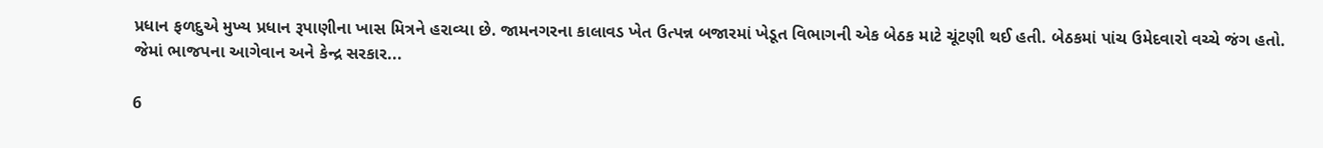પ્રધાન ફળદુએ મુખ્ય પ્રધાન રૂપાણીના ખાસ મિત્રને હરાવ્યા છે. જામનગરના કાલાવડ ખેત ઉત્પન્ન બજારમાં ખેડૂત વિભાગની એક બેઠક માટે ચૂંટણી થઈ હતી. બેઠકમાં પાંચ ઉમેદવારો વચ્ચે જંગ હતો. જેમાં ભાજપના આગેવાન અને કેન્દ્ર સરકાર...

6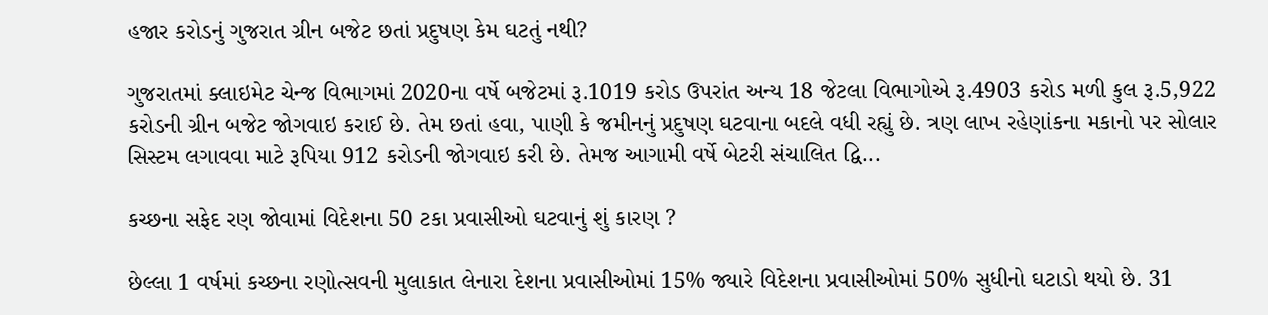હજાર કરોડનું ગુજરાત ગ્રીન બજેટ છતાં પ્રદુષણ કેમ ઘટતું નથી?

ગુજરાતમાં ક્લાઇમેટ ચેન્જ વિભાગમાં 2020ના વર્ષે બજેટમાં રૂ.1019 કરોડ ઉપરાંત અન્ય 18 જેટલા વિભાગોએ રૂ.4903 કરોડ મળી કુલ રૂ.5,922 કરોડની ગ્રીન બજેટ જોગવાઇ કરાઈ છે. તેમ છતાં હવા, પાણી કે જમીનનું પ્રદુષણ ઘટવાના બદલે વધી રહ્યું છે. ત્રણ લાખ રહેણાંકના મકાનો પર સોલાર સિસ્ટમ લગાવવા માટે રૂપિયા 912 કરોડની જોગવાઇ કરી છે. તેમજ આગામી વર્ષે બેટરી સંચાલિત દ્વિ...

કચ્છના સફેદ રણ જોવામાં વિદેશના 50 ટકા પ્રવાસીઓ ઘટવાનું શું કારણ ?

છેલ્લા 1 વર્ષમાં કચ્છના રણોત્સવની મુલાકાત લેનારા દેશના પ્રવાસીઓમાં 15% જ્યારે વિદેશના પ્રવાસીઓમાં 50% સુધીનો ઘટાડો થયો છે. 31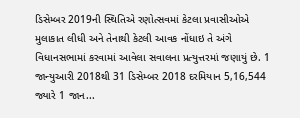ડિસેમ્બર 2019ની સ્થિતિએ રણોત્સવમાં કેટલા પ્રવાસીઓએ મુલાકાત લીધી અને તેનાથી કેટલી આવક નોંધાઇ તે અંગે વિધાનસભામાં કરવામાં આવેલા સવાલના પ્રત્યુત્તરમાં જણાયું છે. 1 જાન્યુઆરી 2018થી 31 ડિસેમ્બર 2018 દરમિયાન 5,16,544 જ્યારે 1 જાન...